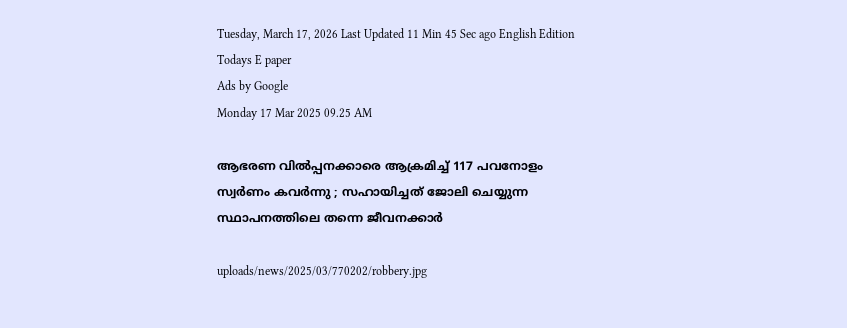Tuesday, March 17, 2026 Last Updated 11 Min 45 Sec ago English Edition
Todays E paper
Ads by Google
Monday 17 Mar 2025 09.25 AM

ആഭരണ വില്‍പ്പനക്കാരെ ആക്രമിച്ച് 117 പവനോളം സ്വര്‍ണം കവര്‍ന്നു ; സഹായിച്ചത് ജോലി ചെയ്യുന്ന സ്ഥാപനത്തിലെ തന്നെ ജീവനക്കാര്‍

uploads/news/2025/03/770202/robbery.jpg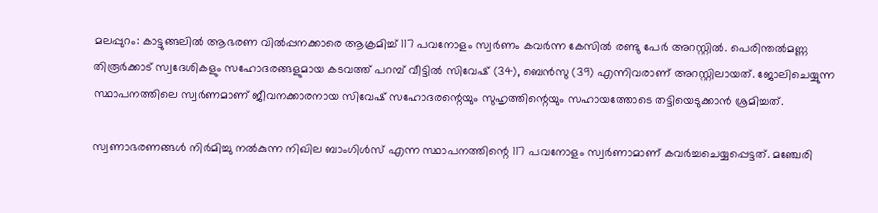മലപ്പുറം: കാട്ടുങ്ങലില്‍ ആഭരണ വില്‍പ്പനക്കാരെ ആക്രമിച്ച് 117 പവനോളം സ്വര്‍ണം കവര്‍ന്ന കേസില്‍ രണ്ടു പേര്‍ അറസ്റ്റില്‍. പെരിന്തല്‍മണ്ണ തിരൂര്‍ക്കാട് സ്വദേശികളും സഹോദരങ്ങളുമായ കടവത്ത് പറമ്പ് വീട്ടില്‍ സിവേഷ് (34), ബെന്‍സു (39) എന്നിവരാണ് അറസ്റ്റിലായത്. ജോലിചെയ്യുന്ന സ്ഥാപനത്തിലെ സ്വര്‍ണമാണ് ജീവനക്കാരനായ സിവേഷ് സഹോദരന്റെയും സുഹൃത്തിന്റെയും സഹായത്തോടെ തട്ടിയെടുക്കാന്‍ ശ്രമിച്ചത്.

സ്വണാഭരണങ്ങള്‍ നിര്‍മിച്ചു നല്‍കുന്ന നിഖില ബാംഗിള്‍സ് എന്ന സ്ഥാപനത്തിന്റെ 117 പവനോളം സ്വര്‍ണാമാണ് കവര്‍ച്ചചെയ്യപ്പെട്ടത്. മഞ്ചേരി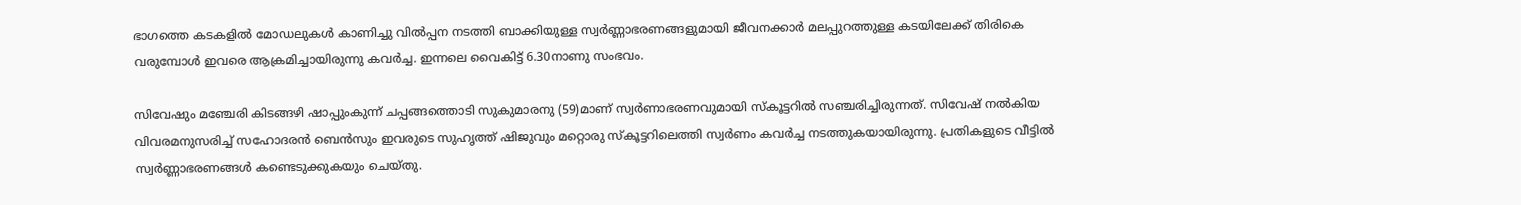ഭാഗത്തെ കടകളില്‍ മോഡലുകള്‍ കാണിച്ചു വില്‍പ്പന നടത്തി ബാക്കിയുള്ള സ്വര്‍ണ്ണാഭരണങ്ങളുമായി ജീവനക്കാര്‍ മലപ്പുറത്തുള്ള കടയിലേക്ക് തിരികെ വരുമ്പോള്‍ ഇവരെ ആക്രമിച്ചായിരുന്നു കവര്‍ച്ച. ഇന്നലെ വൈകിട്ട് 6.30നാണു സംഭവം.

സിവേഷും മഞ്ചേരി കിടങ്ങഴി ഷാപ്പുംകുന്ന് ചപ്പങ്ങത്തൊടി സുകുമാരനു (59)മാണ് സ്വര്‍ണാഭരണവുമായി സ്‌കൂട്ടറില്‍ സഞ്ചരിച്ചിരുന്നത്. സിവേഷ് നല്‍കിയ വിവരമനുസരിച്ച് സഹോദരന്‍ ബെന്‍സും ഇവരുടെ സുഹൃത്ത് ഷിജുവും മറ്റൊരു സ്‌കൂട്ടറിലെത്തി സ്വര്‍ണം കവര്‍ച്ച നടത്തുകയായിരുന്നു. പ്രതികളുടെ വീട്ടില്‍ സ്വര്‍ണ്ണാഭരണങ്ങള്‍ കണ്ടെടുക്കുകയും ചെയ്തു.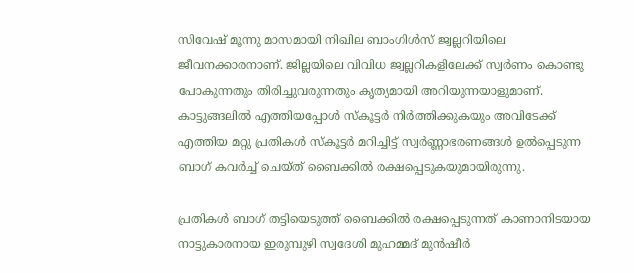സിവേഷ് മൂന്നു മാസമായി നിഖില ബാംഗിള്‍സ് ജ്വല്ലറിയിലെ ജീവനക്കാരനാണ്. ജില്ലയിലെ വിവിധ ജ്വല്ലറികളിലേക്ക് സ്വര്‍ണം കൊണ്ടു പോകുന്നതും തിരിച്ചുവരുന്നതും കൃത്യമായി അറിയുന്നയാളുമാണ്. കാട്ടുങ്ങലില്‍ എത്തിയപ്പോള്‍ സ്‌കൂട്ടര്‍ നിര്‍ത്തിക്കുകയും അവിടേക്ക് എത്തിയ മറ്റു പ്രതികള്‍ സ്‌കൂട്ടര്‍ മറിച്ചിട്ട് സ്വര്‍ണ്ണാഭരണങ്ങള്‍ ഉല്‍പ്പെടുന്ന ബാഗ് കവര്‍ച്ച് ചെയ്ത് ബൈക്കില്‍ രക്ഷപ്പെടുകയുമായിരുന്നു.

പ്രതികള്‍ ബാഗ് തട്ടിയെടുത്ത് ബൈക്കില്‍ രക്ഷപ്പെടുന്നത് കാണാനിടയായ നാട്ടുകാരനായ ഇരുമ്പുഴി സ്വദേശി മുഹമ്മദ് മുന്‍ഷീര്‍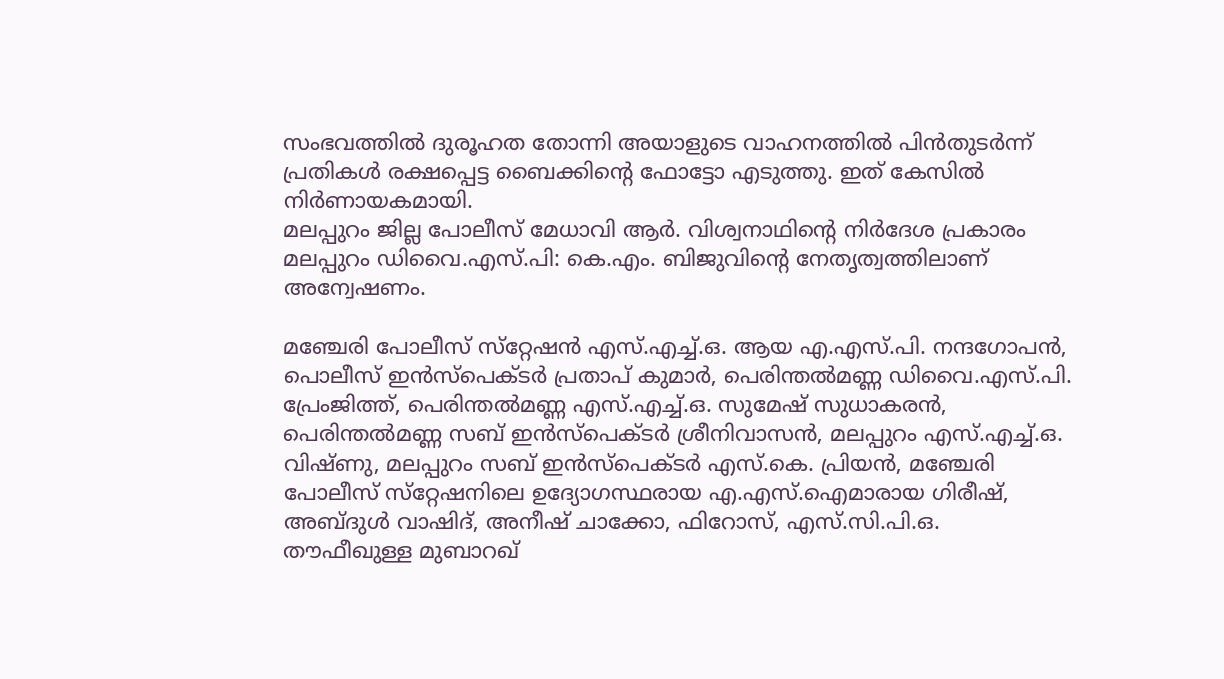സംഭവത്തില്‍ ദുരൂഹത തോന്നി അയാളുടെ വാഹനത്തില്‍ പിന്‍തുടര്‍ന്ന് പ്രതികള്‍ രക്ഷപ്പെട്ട ബൈക്കിന്റെ ഫോട്ടോ എടുത്തു. ഇത് കേസില്‍ നിര്‍ണായകമായി.
മലപ്പുറം ജില്ല പോലീസ് മേധാവി ആര്‍. വിശ്വനാഥിന്റെ നിര്‍ദേശ പ്രകാരം മലപ്പുറം ഡിവൈ.എസ്.പി: കെ.എം. ബിജുവിന്റെ നേതൃത്വത്തിലാണ് അന്വേഷണം.

മഞ്ചേരി പോലീസ് സ്‌റ്റേഷന്‍ എസ്.എച്ച്.ഒ. ആയ എ.എസ്.പി. നന്ദഗോപന്‍, പൊലീസ് ഇന്‍സ്‌പെക്ടര്‍ പ്രതാപ് കുമാര്‍, പെരിന്തല്‍മണ്ണ ഡിവൈ.എസ്.പി. പ്രേംജിത്ത്, പെരിന്തല്‍മണ്ണ എസ്.എച്ച്.ഒ. സുമേഷ് സുധാകരന്‍, പെരിന്തല്‍മണ്ണ സബ് ഇന്‍സ്‌പെക്ടര്‍ ശ്രീനിവാസന്‍, മലപ്പുറം എസ്.എച്ച്.ഒ. വിഷ്ണു, മലപ്പുറം സബ് ഇന്‍സ്‌പെക്ടര്‍ എസ്.കെ. പ്രിയന്‍, മഞ്ചേരി പോലീസ് സ്‌റ്റേഷനിലെ ഉദ്യോഗസ്ഥരായ എ.എസ്.ഐമാരായ ഗിരീഷ്, അബ്ദുള്‍ വാഷിദ്, അനീഷ് ചാക്കോ, ഫിറോസ്, എസ്.സി.പി.ഒ. തൗഫീഖുള്ള മുബാറഖ്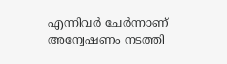എന്നിവര്‍ ചേര്‍ന്നാണ് അന്വേഷണം നടത്തി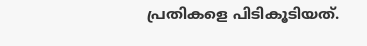പ്രതികളെ പിടികൂടിയത്.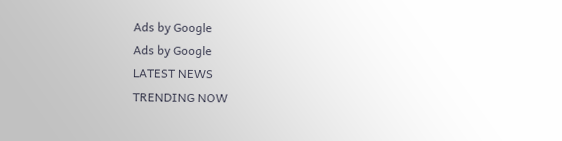Ads by Google
Ads by Google
LATEST NEWS
TRENDING NOW